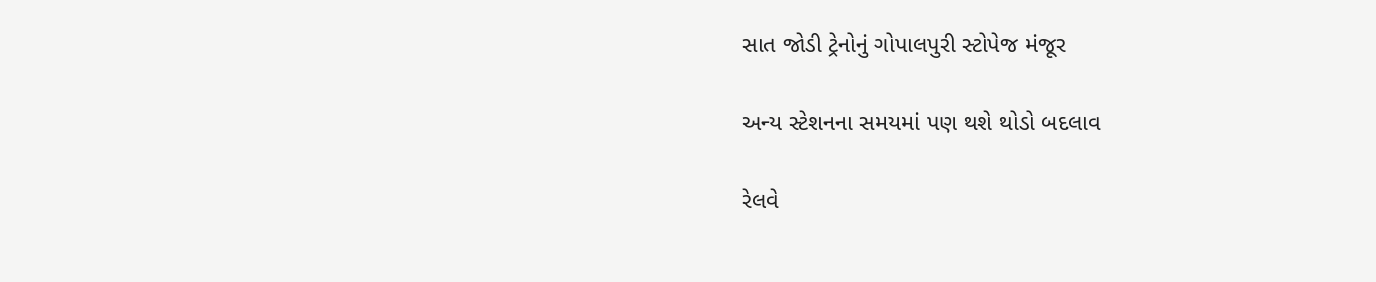સાત જોડી ટ્રેનોનું ગોપાલપુરી સ્ટોપેજ મંજૂર

અન્ય સ્ટેશનના સમયમાં પણ થશે થોડો બદલાવ

રેલવે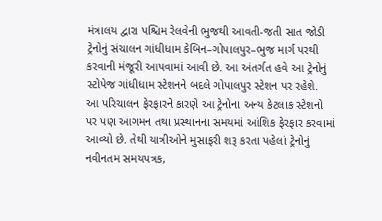મંત્રાલય દ્વારા પશ્ચિમ રેલવેની ભુજથી આવતી-જતી સાત જોડી ટ્રેનોનું સંચાલન ગાંધીધામ કેબિન–ગોપાલપુર–ભુજ માર્ગ પરથી કરવાની મંજૂરી આપવામાં આવી છે. આ અંતર્ગત હવે આ ટ્રેનોનું સ્ટોપેજ ગાંધીધામ સ્ટેશનને બદલે ગોપાલપુર સ્ટેશન પર રહેશે.
આ પરિચાલન ફેરફારને કારણે આ ટ્રેનોના અન્ય કેટલાક સ્ટેશનો પર પણ આગમન તથા પ્રસ્થાનના સમયમાં આંશિક ફેરફાર કરવામાં આવ્યો છે. તેથી યાત્રીઓને મુસાફરી શરૂ કરતા પહેલાં ટ્રેનોનું નવીનતમ સમયપત્રક,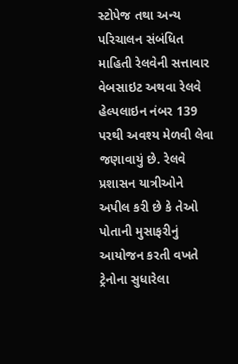સ્ટોપેજ તથા અન્ય પરિચાલન સંબંધિત માહિતી રેલવેની સત્તાવાર વેબસાઇટ અથવા રેલવે હેલ્પલાઇન નંબર 139 પરથી અવશ્ય મેળવી લેવા જણાવાયું છે. રેલવે પ્રશાસન યાત્રીઓને અપીલ કરી છે કે તેઓ પોતાની મુસાફરીનું આયોજન કરતી વખતે ટ્રેનોના સુધારેલા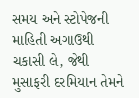સમય અને સ્ટોપેજની માહિતી અગાઉથી ચકાસી લે, જેથી મુસાફરી દરમિયાન તેમને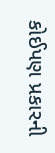કોઈપણ પ્રકારની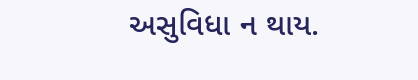અસુવિધા ન થાય.